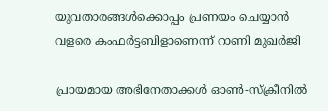യുവതാരങ്ങൾക്കൊപ്പം പ്രണയം ചെയ്യാൻ വളരെ കംഫർട്ടബിളാണെന്ന് റാണി മുഖർജി

പ്രായമായ അഭിനേതാക്കൾ ഓൺ-സ്‌ക്രീനിൽ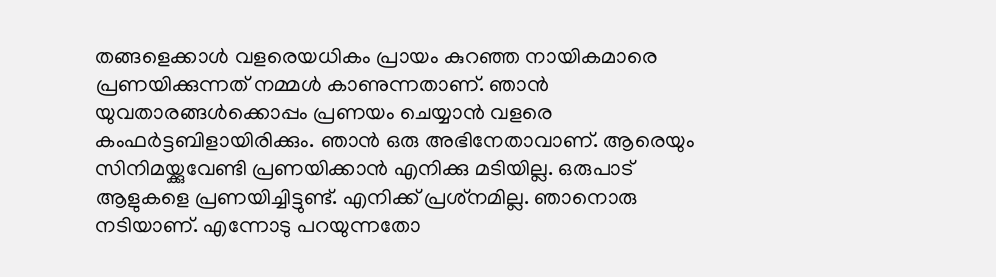തങ്ങളെക്കാൾ വളരെയധികം പ്രായം കുറഞ്ഞ നായികമാരെ പ്രണയിക്കുന്നത് നമ്മൾ കാണുന്നതാണ്. ഞാൻ യുവതാരങ്ങൾക്കൊപ്പം പ്രണയം ചെയ്യാൻ വളരെ കംഫർട്ടബിളായിരിക്കും. ഞാൻ ഒരു അഭിനേതാവാണ്. ആരെയും സിനിമയ്ക്കുവേണ്ടി പ്രണയിക്കാൻ എനിക്കു മടിയില്ല. ഒരുപാട് ആളുകളെ പ്രണയിച്ചിട്ടുണ്ട്. എനിക്ക് പ്രശ്‌നമില്ല. ഞാനൊരു നടിയാണ്. എന്നോടു പറയുന്നതോ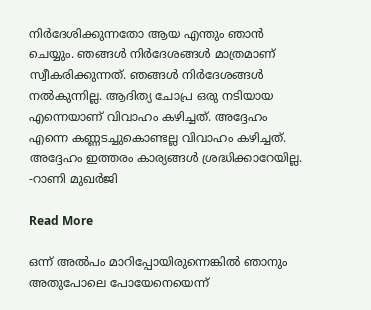നിർദേശിക്കുന്നതോ ആയ എന്തും ഞാൻ ചെയ്യും. ഞങ്ങൾ നിർദേശങ്ങൾ മാത്രമാണ് സ്വീകരിക്കുന്നത്. ഞങ്ങൾ നിർദേശങ്ങൾ നൽകുന്നില്ല. ആദിത്യ ചോപ്ര ഒരു നടിയായ എന്നെയാണ് വിവാഹം കഴിച്ചത്. അദ്ദേഹം എന്നെ കണ്ണടച്ചുകൊണ്ടല്ല വിവാഹം കഴിച്ചത്. അദ്ദേഹം ഇത്തരം കാര്യങ്ങൾ ശ്രദ്ധിക്കാറേയില്ല. -റാണി മുഖർജി

Read More

ഒന്ന് അൽപം മാറിപ്പോയിരുന്നെങ്കിൽ ഞാനും അതുപോലെ പോയേനെയെന്ന്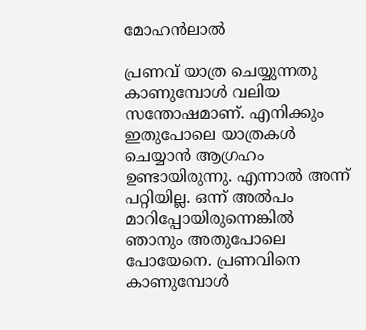മോഹൻലാൽ

പ്രണവ് യാത്ര ചെയ്യുന്നതു കാണുമ്പോൾ വലിയ സന്തോഷമാണ്. എനിക്കും ഇതുപോലെ യാത്രകൾ ചെയ്യാൻ ആഗ്രഹം ഉണ്ടായിരുന്നു. എന്നാൽ അന്ന് പറ്റിയില്ല. ഒന്ന് അൽപം മാറിപ്പോയിരുന്നെങ്കിൽ ഞാനും അതുപോലെ പോയേനെ. പ്രണവിനെ കാണുമ്പോൾ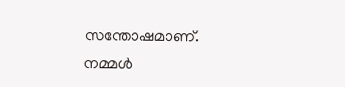സന്തോഷമാണ്. നമ്മൾ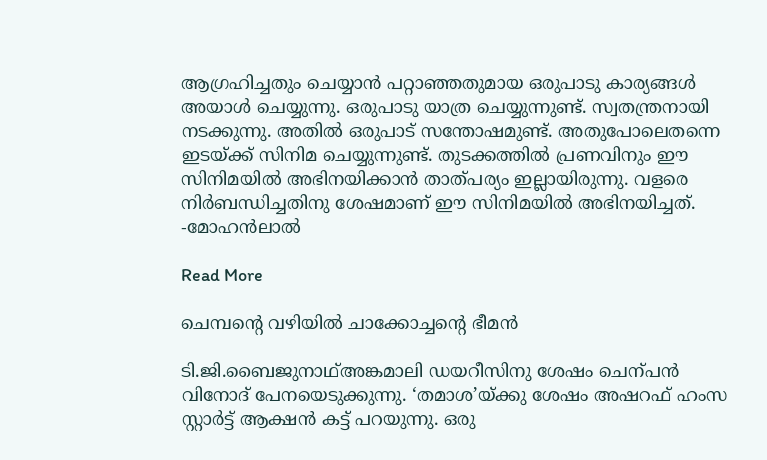ആഗ്രഹിച്ചതും ചെയ്യാൻ പറ്റാഞ്ഞതുമായ ഒരുപാടു കാര്യങ്ങൾ അയാൾ ചെയ്യുന്നു. ഒരുപാടു യാത്ര ചെയ്യുന്നുണ്ട്. സ്വതന്ത്രനായി നടക്കുന്നു. അതിൽ ഒരുപാട് സന്തോഷമുണ്ട്. അതുപോലെതന്നെ ഇടയ്ക്ക് സിനിമ ചെയ്യുന്നുണ്ട്. തുടക്കത്തിൽ പ്രണവിനും ഈ സിനിമയിൽ അഭിനയിക്കാൻ താത്പര്യം ഇല്ലായിരുന്നു. വളരെ നിർബന്ധിച്ചതിനു ശേഷമാണ് ഈ സിനിമയിൽ അഭിനയിച്ചത്. -മോഹൻലാൽ

Read More

ചെമ്പന്‍റെ വഴിയിൽ ചാക്കോച്ചന്‍റെ ഭീമൻ

ടി.ജി.ബൈജുനാഥ്അങ്കമാലി ഡയറീസിനു ശേഷം ചെന്പൻ വിനോദ് പേനയെടുക്കുന്നു. ‘തമാശ’യ്ക്കു ശേഷം അഷറഫ് ഹംസ സ്റ്റാർട്ട് ആക്ഷൻ കട്ട് പറയുന്നു. ഒരു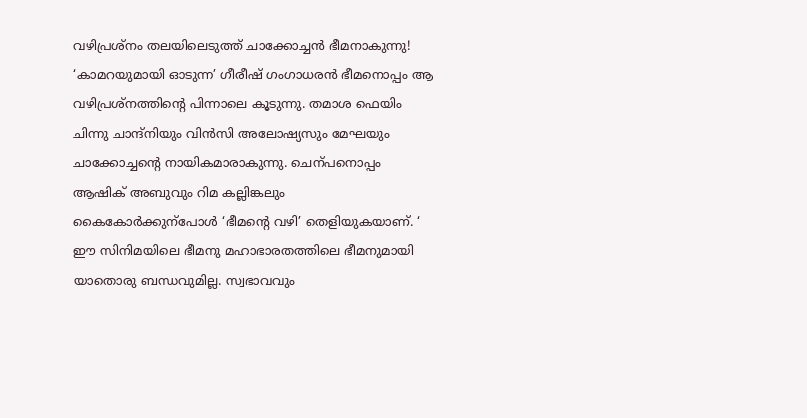വഴിപ്രശ്നം തലയിലെടുത്ത് ചാക്കോച്ചൻ ഭീമനാകുന്നു! ‘കാമറയുമായി ഓടുന്ന’ ഗീരീഷ് ഗംഗാധരൻ ഭീമനൊപ്പം ആ വഴിപ്രശ്നത്തിന്‍റെ പിന്നാലെ കൂടുന്നു. തമാശ ഫെയിം ചിന്നു ചാന്ദ്നിയും വിൻസി അലോഷ്യസും മേഘയും ചാക്കോച്ചന്‍റെ നായികമാരാകുന്നു. ചെന്പനൊപ്പം ആഷിക് അബുവും റിമ കല്ലിങ്കലും കൈകോർക്കുന്പോൾ ‘ഭീമന്‍റെ വഴി’ തെളിയുകയാണ്. ‘ ഈ സിനിമയിലെ ഭീമനു മഹാഭാരതത്തിലെ ഭീമനുമായി യാതൊരു ബന്ധവുമില്ല. സ്വഭാവവും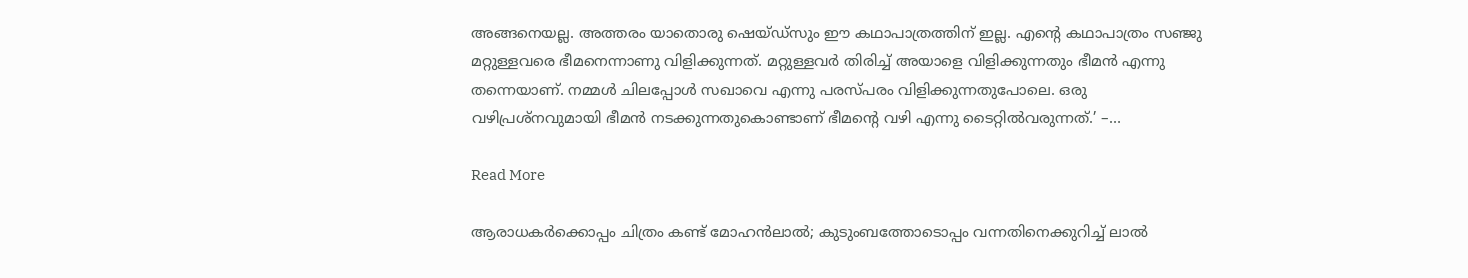അങ്ങനെയല്ല. അത്തരം യാതൊരു ഷെയ്ഡ്സും ഈ കഥാപാത്രത്തിന് ഇല്ല. എന്‍റെ കഥാപാത്രം സഞ്ജു മറ്റുള്ളവരെ ഭീമനെന്നാണു വിളിക്കുന്നത്. മറ്റുള്ളവർ തിരിച്ച് അയാളെ വിളിക്കുന്നതും ഭീമൻ എന്നു തന്നെയാണ്. നമ്മൾ ചിലപ്പോൾ സഖാവെ എന്നു പരസ്പരം വിളിക്കുന്നതുപോലെ. ഒരു വഴിപ്രശ്നവുമായി ഭീമൻ നടക്കുന്നതുകൊണ്ടാണ് ഭീമന്‍റെ വഴി എന്നു ടൈറ്റിൽവരുന്നത്.’ –…

Read More

ആരാധകര്‍ക്കൊപ്പം ചിത്രം കണ്ട് മോഹന്‍ലാല്‍; കുടുംബത്തോടൊപ്പം വന്നതിനെക്കുറിച്ച് ലാൽ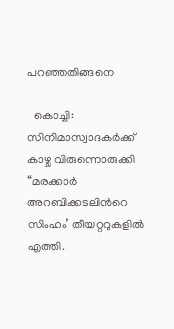പറഞ്ഞതിങ്ങനെ

  കൊച്ചി: സിനിമാസ്വാദകര്‍ക്ക് കാഴ്ച വിരുന്നൊരുക്കി “മരക്കാര്‍ അറബിക്കടലിന്‍റെ സിംഹം’ തീയറ്ററുകളില്‍ എത്തി.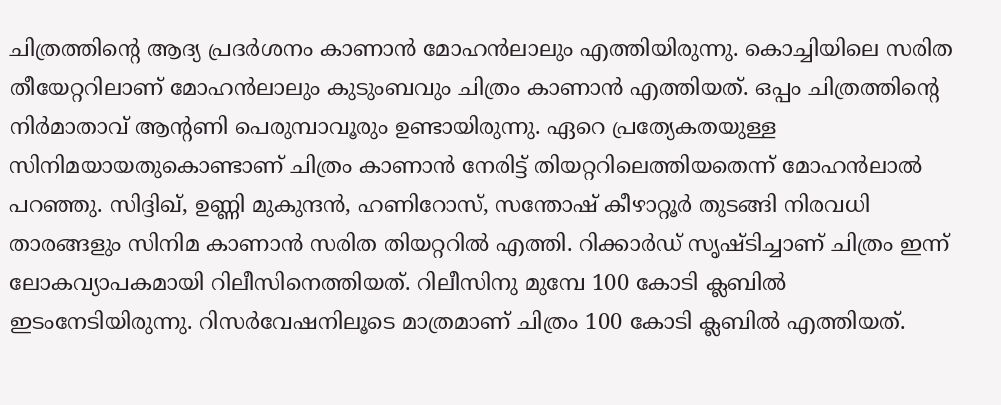ചിത്രത്തിന്‍റെ ആദ്യ പ്രദര്‍ശനം കാണാന്‍ മോഹന്‍ലാലും എത്തിയിരുന്നു. കൊച്ചിയിലെ സരിത തീയേറ്ററിലാണ് മോഹന്‍ലാലും കുടുംബവും ചിത്രം കാണാന്‍ എത്തിയത്. ഒപ്പം ചിത്രത്തിന്‍റെ നിര്‍മാതാവ് ആന്‍റണി പെരുമ്പാവൂരും ഉണ്ടായിരുന്നു. ഏറെ പ്രത്യേകതയുള്ള സിനിമയായതുകൊണ്ടാണ് ചിത്രം കാണാന്‍ നേരിട്ട് തിയറ്ററിലെത്തിയതെന്ന് മോഹന്‍ലാല്‍ പറഞ്ഞു. സിദ്ദിഖ്, ഉണ്ണി മുകുന്ദന്‍, ഹണിറോസ്, സന്തോഷ് കീഴാറ്റൂര്‍ തുടങ്ങി നിരവധി താരങ്ങളും സിനിമ കാണാന്‍ സരിത തിയറ്ററില്‍ എത്തി. റിക്കാര്‍ഡ് സൃഷ്ടിച്ചാണ് ചിത്രം ഇന്ന് ലോകവ്യാപകമായി റിലീസിനെത്തിയത്. റിലീസിനു മുമ്പേ 100 കോടി ക്ലബില്‍ ഇടംനേടിയിരുന്നു. റിസര്‍വേഷനിലൂടെ മാത്രമാണ് ചിത്രം 100 കോടി ക്ലബില്‍ എത്തിയത്.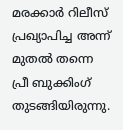മരക്കാര്‍ റിലീസ് പ്രഖ്യാപിച്ച അന്ന് മുതല്‍ തന്നെ പ്രീ ബുക്കിംഗ് തുടങ്ങിയിരുന്നു.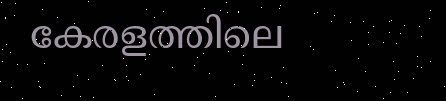കേരളത്തിലെ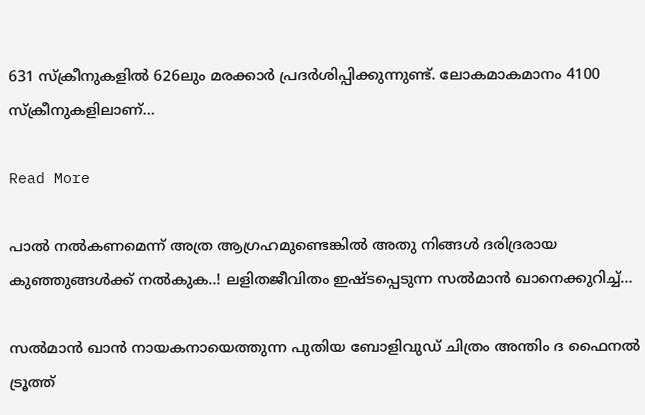631 സ്‌ക്രീനുകളില്‍ 626ലും മരക്കാര്‍ പ്രദര്‍ശിപ്പിക്കുന്നുണ്ട്. ലോകമാകമാനം 4100 സ്‌ക്രീനുകളിലാണ്…

Read More

പാല്‍ നല്‍കണമെന്ന് അത്ര ആഗ്രഹമുണ്ടെങ്കില്‍ അതു നിങ്ങള്‍ ദരിദ്രരായ കുഞ്ഞുങ്ങള്‍ക്ക് നല്‍കുക..! ലളിതജീവിതം ഇഷ്ടപ്പെടുന്ന സല്‍മാന്‍ ഖാനെക്കുറിച്ച്…

സല്‍മാന്‍ ഖാന്‍ നായകനായെത്തുന്ന പുതിയ ബോളിവുഡ് ചിത്രം അന്തിം ദ ഫൈനല്‍ ട്രൂത്ത്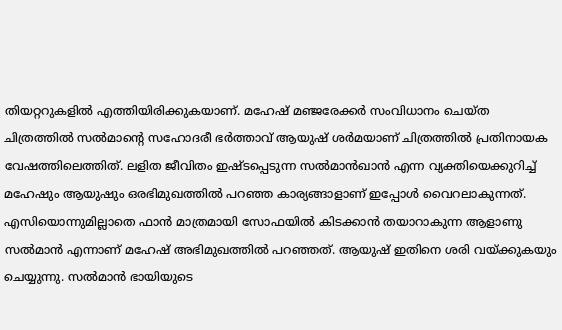തിയറ്ററുകളില്‍ എത്തിയിരിക്കുകയാണ്. മഹേഷ് മഞ്ജരേക്കര്‍ സംവിധാനം ചെയ്ത ചിത്രത്തില്‍ സല്‍മാന്‍റെ സഹോദരീ ഭര്‍ത്താവ് ആയുഷ് ശര്‍മയാണ് ചിത്രത്തില്‍ പ്രതിനായക വേഷത്തിലെത്തിത്. ലളിത ജീവിതം ഇഷ്ടപ്പെടുന്ന സല്‍മാന്‍ഖാന്‍ എന്ന വ്യക്തിയെക്കുറിച്ച് മഹേഷും ആയുഷും ഒരഭിമുഖത്തില്‍ പറഞ്ഞ കാര്യങ്ങാളാണ് ഇപ്പോള്‍ വൈറലാകുന്നത്. എസിയൊന്നുമില്ലാതെ ഫാന്‍ മാത്രമായി സോഫയില്‍ കിടക്കാന്‍ തയാറാകുന്ന ആളാണു സല്‍മാന്‍ എന്നാണ് മഹേഷ് അഭിമുഖത്തില്‍ പറഞ്ഞത്. ആയുഷ് ഇതിനെ ശരി വയ്ക്കുകയും ചെയ്യുന്നു. സല്‍മാന്‍ ഭായിയുടെ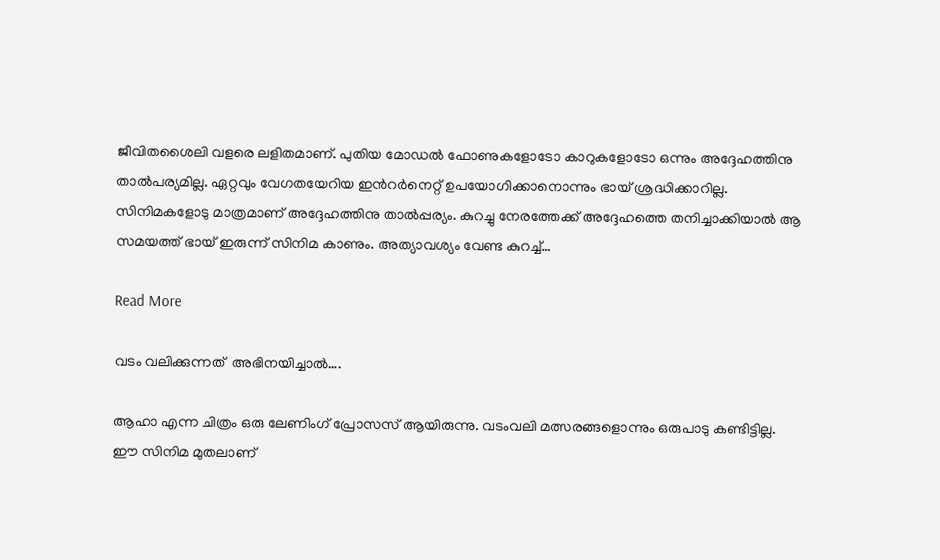ജീവിതശൈലി വളരെ ലളിതമാണ്. പുതിയ മോഡല്‍ ഫോണുകളോടോ കാറുകളോടോ ഒന്നും അദ്ദേഹത്തിനു താല്‍പര്യമില്ല. ഏറ്റവും വേഗതയേറിയ ഇന്‍റര്‍നെറ്റ് ഉപയോഗിക്കാനൊന്നും ഭായ് ശ്രദ്ധിക്കാറില്ല. സിനിമകളോടു മാത്രമാണ് അദ്ദേഹത്തിനു താല്‍പ്പര്യം. കുറച്ചു നേരത്തേക്ക് അദ്ദേഹത്തെ തനിച്ചാക്കിയാല്‍ ആ സമയത്ത് ഭായ് ഇരുന്ന് സിനിമ കാണും. അത്യാവശ്യം വേണ്ട കുറച്ച്…

Read More

വടം വലിക്കുന്നത്  അഭിനയിച്ചാല്‍….

ആഹാ എന്ന ചിത്രം ഒരു ലേണിംഗ് പ്രോസസ് ആയിരുന്നു. വടംവലി മത്സരങ്ങളൊന്നും ഒരുപാടു കണ്ടിട്ടില്ല. ഈ സിനിമ മുതലാണ്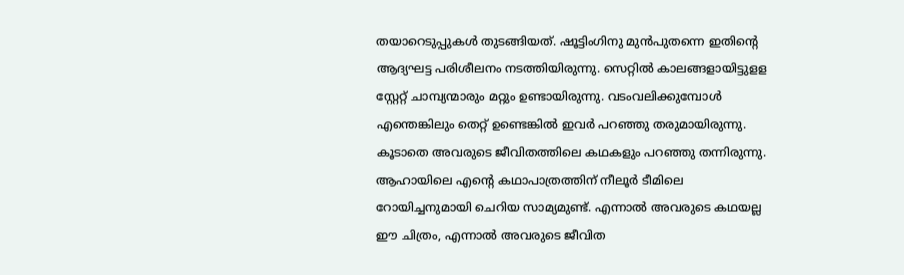തയാറെടുപ്പുകള്‍ തുടങ്ങിയത്. ഷൂട്ടിംഗിനു മുന്‍പുതന്നെ ഇതിന്‍റെ ആദ്യഘട്ട പരിശീലനം നടത്തിയിരുന്നു. സെറ്റില്‍ കാലങ്ങളായിട്ടുളള സ്റ്റേറ്റ് ചാമ്പ്യന്മാരും മറ്റും ഉണ്ടായിരുന്നു. വടംവലിക്കുമ്പോള്‍ എന്തെങ്കിലും തെറ്റ് ഉണ്ടെങ്കില്‍ ഇവര്‍ പറഞ്ഞു തരുമായിരുന്നു. കൂടാതെ അവരുടെ ജീവിതത്തിലെ കഥകളും പറഞ്ഞു തന്നിരുന്നു. ആഹായിലെ എന്‍റെ കഥാപാത്രത്തിന് നീലൂര്‍ ടീമിലെ റോയിച്ചനുമായി ചെറിയ സാമ്യമുണ്ട്. എന്നാല്‍ അവരുടെ കഥയല്ല ഈ ചിത്രം, എന്നാല്‍ അവരുടെ ജീവിത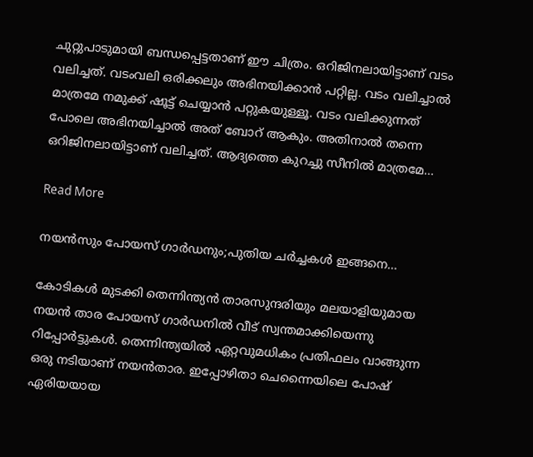ചുറ്റുപാടുമായി ബന്ധപ്പെട്ടതാണ് ഈ ചിത്രം. ഒറിജിനലായിട്ടാണ് വടം വലിച്ചത്. വടംവലി ഒരിക്കലും അഭിനയിക്കാന്‍ പറ്റില്ല. വടം വലിച്ചാല്‍ മാത്രമേ നമുക്ക് ഷൂട്ട് ചെയ്യാന്‍ പറ്റുകയുള്ളൂ. വടം വലിക്കുന്നത് പോലെ അഭിനയിച്ചാല്‍ അത് ബോറ് ആകും. അതിനാല്‍ തന്നെ ഒറി‍ജിനലായിട്ടാണ് വലിച്ചത്. ആദ്യത്തെ കുറച്ചു സീനില്‍ മാത്രമേ…

Read More

നയന്‍സും പോയസ് ഗാര്‍ഡനും;പുതിയ ചർച്ചകൾ ഇങ്ങനെ…

കോടികള്‍ മുടക്കി തെന്നിന്ത്യന്‍ താരസുന്ദരിയും മലയാളിയുമായ നയന്‍ താര പോയസ് ഗാര്‍ഡനില്‍ വീട് സ്വന്തമാക്കിയെന്നു റിപ്പോര്‍ട്ടുകള്‍. തെന്നിന്ത്യയില്‍ ഏറ്റവുമധികം പ്രതിഫലം വാങ്ങുന്ന ഒരു നടിയാണ് നയന്‍താര. ഇപ്പോഴിതാ ചെന്നൈയിലെ പോഷ് ഏരിയയായ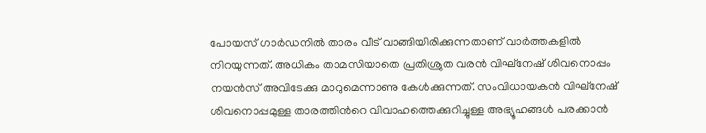പോയസ് ഗാര്‍ഡനില്‍ താരം വീട് വാങ്ങിയിരിക്കുന്നതാണ് വാര്‍ത്തകളില്‍ നിറയുന്നത്. അധികം താമസിയാതെ പ്രതിശ്രുത വരന്‍ വിഘ്‌നേഷ് ശിവനൊപ്പം നയന്‍സ് അവിടേക്കു മാറുമെന്നാണു കേള്‍ക്കുന്നത്. സംവിധായകന്‍ വിഘ്‌നേഷ് ശിവനൊപ്പമുള്ള താരത്തിന്‍റെ വിവാഹത്തെക്കുറിച്ചുള്ള അഭ്യൂഹങ്ങള്‍ പരക്കാന്‍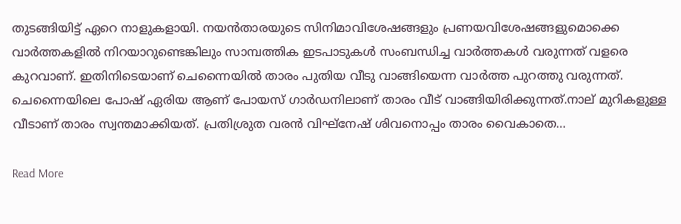തുടങ്ങിയിട്ട് ഏറെ നാളുകളായി. നയന്‍താരയുടെ സിനിമാവിശേഷങ്ങളും പ്രണയവിശേഷങ്ങളുമൊക്കെ വാര്‍ത്തകളില്‍ നിറയാറുണ്ടെങ്കിലും സാമ്പത്തിക ഇടപാടുകള്‍ സംബന്ധിച്ച വാര്‍ത്തകള്‍ വരുന്നത് വളരെ കുറവാണ്. ഇതിനിടെയാണ് ചെന്നൈയില്‍ താരം പുതിയ വീടു വാങ്ങിയെന്ന വാര്‍ത്ത പുറത്തു വരുന്നത്. ചെന്നൈയിലെ പോഷ് ഏരിയ ആണ് പോയസ് ഗാര്‍ഡനിലാണ് താരം വീട് വാങ്ങിയിരിക്കുന്നത്.നാല് മുറികളുള്ള വീടാണ് താരം സ്വന്തമാക്കിയത്. പ്രതിശ്രുത വരന്‍ വിഘ്നേഷ് ശിവനൊപ്പം താരം വൈകാതെ…

Read More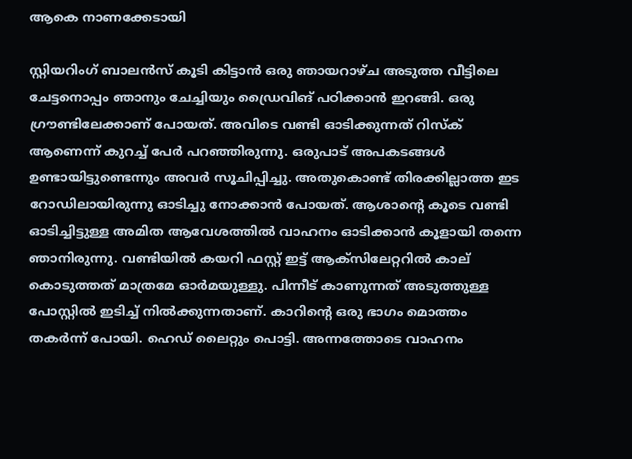ആകെ നാണക്കേടായി

സ്റ്റിയറിംഗ് ബാലൻസ് കൂടി കിട്ടാൻ ഒരു ഞായറാഴ്ച അടുത്ത വീട്ടിലെ ചേട്ടനൊപ്പം ഞാനും ചേച്ചിയും ഡ്രൈവിങ് പഠിക്കാന്‍ ഇറങ്ങി. ഒരു ഗ്രൗണ്ടിലേക്കാണ് പോയത്. അവിടെ വണ്ടി ഓടിക്കുന്നത് റിസ്‌ക് ആണെന്ന് കുറച്ച് പേര്‍ പറഞ്ഞിരുന്നു. ഒരുപാട് അപകടങ്ങള്‍ ഉണ്ടായിട്ടുണ്ടെന്നും അവര്‍ സൂചിപ്പിച്ചു. അതുകൊണ്ട് തിരക്കില്ലാത്ത ഇട റോഡിലായിരുന്നു ഓടിച്ചു നോക്കാന്‍ പോയത്. ആശാന്‍റെ കൂടെ വണ്ടി ഓടിച്ചിട്ടുള്ള അമിത ആവേശത്തില്‍ വാഹനം ഓടിക്കാന്‍ കൂളായി തന്നെ ഞാനിരുന്നു. വണ്ടിയില്‍ കയറി ഫസ്റ്റ് ഇട്ട് ആക്‌സിലേറ്ററില്‍ കാല് കൊടുത്തത് മാത്രമേ ഓര്‍മയുള്ളു. പിന്നീട് കാണുന്നത് അടുത്തുള്ള പോസ്റ്റില്‍ ഇടിച്ച് നില്‍ക്കുന്നതാണ്. കാറിന്‍റെ ഒരു ഭാഗം മൊത്തം തകര്‍ന്ന് പോയി. ഹെഡ് ലൈറ്റും പൊട്ടി. അന്നത്തോടെ വാഹനം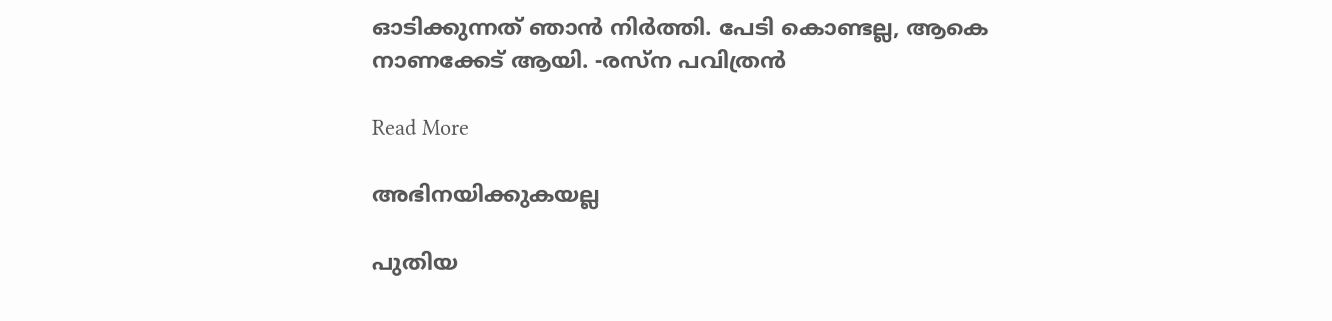ഓടിക്കുന്നത് ഞാന്‍ നിര്‍ത്തി. പേടി കൊണ്ടല്ല, ആകെ നാണക്കേട് ആയി. -രസ്‌ന പവിത്രൻ

Read More

അഭിനയിക്കുകയല്ല

പുതിയ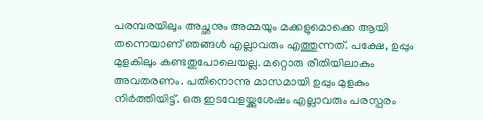പരമ്പരയിലും അച്ഛനും അമ്മയും മക്കളുമൊക്കെ ആയി തന്നെയാണ് ഞങ്ങള്‍ എല്ലാവരും എത്തുന്നത്. പക്ഷേ, ഉപ്പും മുളകിലും കണ്ടതുപോലെയല്ല. മറ്റൊരു രീതിയിലാകും അവതരണം. പതിനൊന്നു മാസമായി ഉപ്പും മുളകും നിര്‍ത്തിയിട്ട്. ഒരു ഇടവേളയ്ക്കുശേഷം എല്ലാവരും പരസ്പരം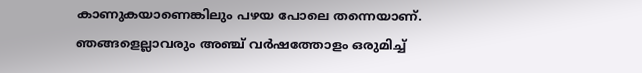കാണുകയാണെങ്കിലും പഴയ പോലെ തന്നെയാണ്. ഞങ്ങളെല്ലാവരും അഞ്ച് വര്‍ഷത്തോളം ഒരുമിച്ച്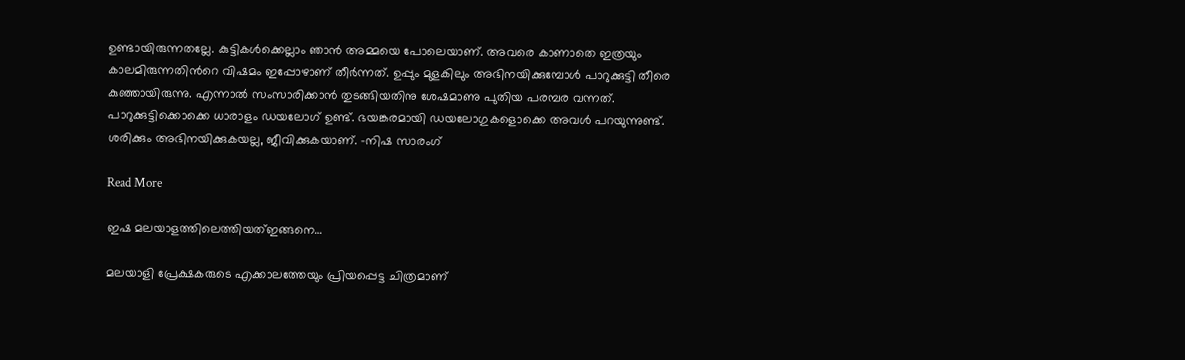ഉണ്ടായിരുന്നതല്ലേ. കുട്ടികള്‍ക്കെല്ലാം ഞാന്‍ അമ്മയെ പോലെയാണ്. അവരെ കാണാതെ ഇത്രയും കാലമിരുന്നതിന്‍റെ വിഷമം ഇപ്പോഴാണ് തീര്‍ന്നത്. ഉപ്പും മുളകിലും അഭിനയിക്കുമ്പോള്‍ പാറുക്കുട്ടി തീരെ കുഞ്ഞായിരുന്നു. എന്നാല്‍ സംസാരിക്കാന്‍ തുടങ്ങിയതിനു ശേഷമാണു പുതിയ പരമ്പര വന്നത്. പാറുക്കുട്ടിക്കൊക്കെ ധാരാളം ഡയലോഗ് ഉണ്ട്. ഭയങ്കരമായി ഡയലോഗുകളൊക്കെ അവള്‍ പറയുന്നുണ്ട്. ശരിക്കും അഭിനയിക്കുകയല്ല, ജീവിക്കുകയാണ്. -നിഷ സാരംഗ്

Read More

ഇഷ മലയാളത്തിലെത്തിയത്ഇങ്ങനെ…

മലയാളി പ്രേക്ഷകരുടെ എക്കാലത്തേയും പ്രിയപ്പെട്ട ചിത്രമാണ്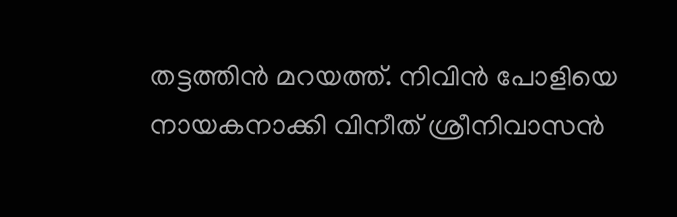തട്ടത്തിൻ മറയത്ത്. നിവിൻ പോളിയെ നായകനാക്കി വിനീത് ശ്രീനിവാസൻ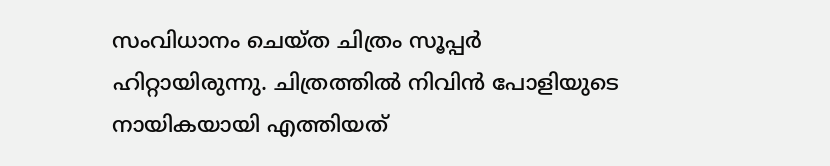സംവിധാനം ചെയ്ത ചിത്രം സൂപ്പർ ഹിറ്റായിരുന്നു. ചിത്രത്തിൽ നിവിൻ പോളിയുടെ നായികയായി എത്തിയത്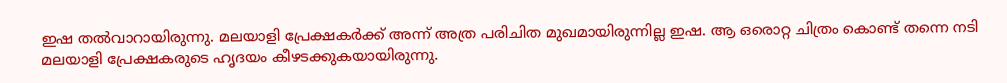ഇഷ തൽവാറായിരുന്നു. മലയാളി പ്രേക്ഷകർക്ക് അന്ന് അത്ര പരിചിത മുഖമായിരുന്നില്ല ഇഷ. ആ ഒരൊറ്റ ചിത്രം കൊണ്ട് തന്നെ നടി മലയാളി പ്രേക്ഷകരുടെ ഹൃദയം കീഴടക്കുകയായിരുന്നു.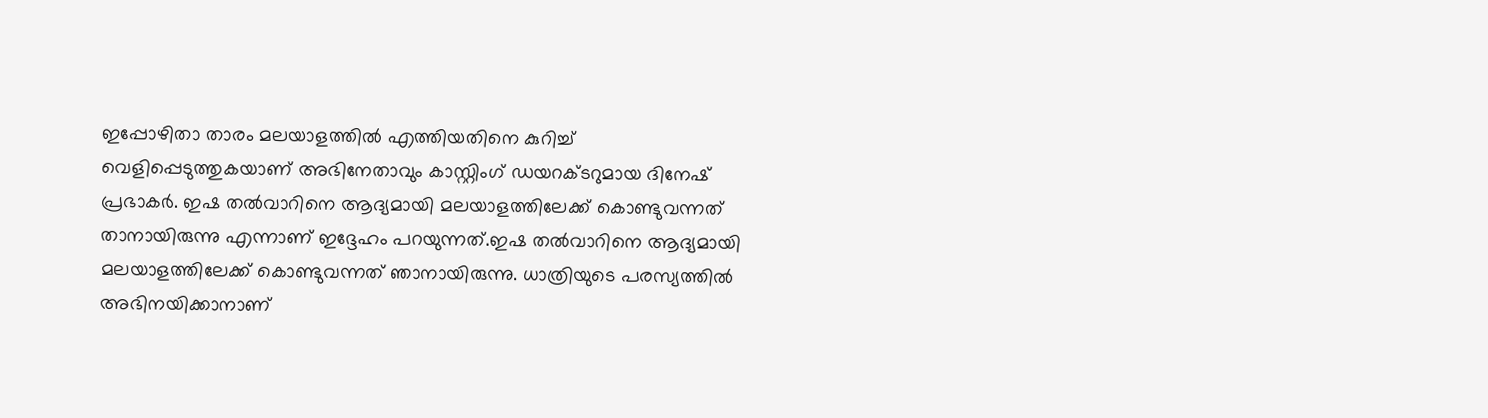ഇപ്പോഴിതാ താരം മലയാളത്തിൽ എത്തിയതിനെ കുറിച്ച് വെളിപ്പെടുത്തുകയാണ് അഭിനേതാവും കാസ്റ്റിംഗ് ഡയറക്ടറുമായ ദിനേഷ് പ്രഭാകർ. ഇഷ തല്‍വാറിനെ ആദ്യമായി മലയാളത്തിലേക്ക് കൊണ്ടുവന്നത് താനായിരുന്നു എന്നാണ് ഇദ്ദേഹം പറയുന്നത്.ഇഷ തല്‍വാറിനെ ആദ്യമായി മലയാളത്തിലേക്ക് കൊണ്ടുവന്നത് ഞാനായിരുന്നു. ധാത്രിയുടെ പരസ്യത്തില്‍ അഭിനയിക്കാനാണ്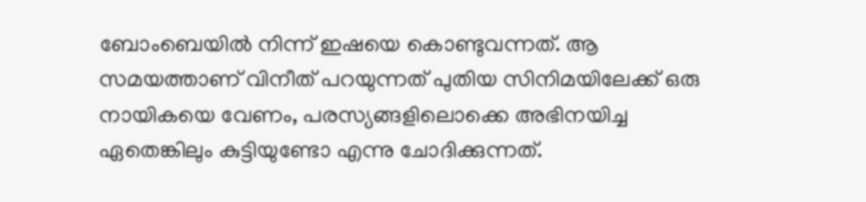ബോംബെയില്‍ നിന്ന് ഇഷയെ കൊണ്ടുവന്നത്. ആ സമയത്താണ് വിനീത് പറയുന്നത് പുതിയ സിനിമയിലേക്ക് ഒരു നായികയെ വേണം, പരസ്യങ്ങളിലൊക്കെ അഭിനയിച്ച ഏതെങ്കിലും കുട്ടിയുണ്ടോ എന്നു ചോദിക്കുന്നത്.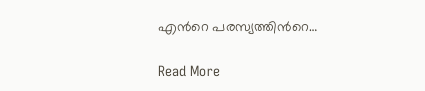എന്‍റെ പരസ്യത്തിന്‍റെ…

Read More